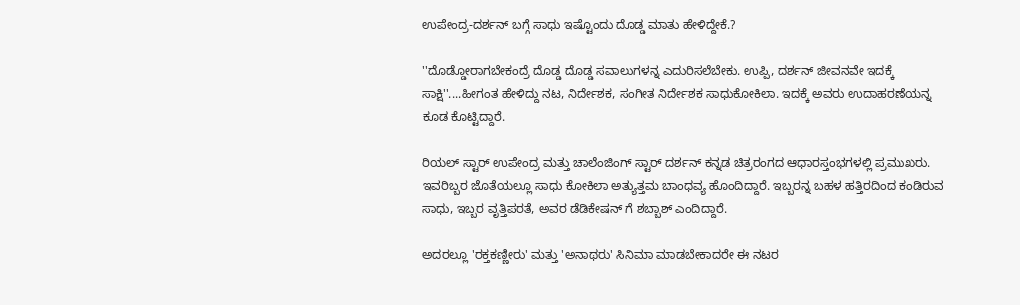ಉಪೇಂದ್ರ-ದರ್ಶನ್ ಬಗ್ಗೆ ಸಾಧು ಇಷ್ಟೊಂದು ದೊಡ್ಡ ಮಾತು ಹೇಳಿದ್ದೇಕೆ.?

''ದೊಡ್ಡೋರಾಗಬೇಕಂದ್ರೆ ದೊಡ್ಡ ದೊಡ್ಡ ಸವಾಲುಗಳನ್ನ ಎದುರಿಸಲೆಬೇಕು. ಉಪ್ಪಿ, ದರ್ಶನ್ ಜೀವನವೇ ಇದಕ್ಕೆ ಸಾಕ್ಷಿ''....ಹೀಗಂತ ಹೇಳಿದ್ದು ನಟ, ನಿರ್ದೇಶಕ, ಸಂಗೀತ ನಿರ್ದೇಶಕ ಸಾಧುಕೋಕಿಲಾ. ಇದಕ್ಕೆ ಅವರು ಉದಾಹರಣೆಯನ್ನ ಕೂಡ ಕೊಟ್ಟಿದ್ದಾರೆ.

ರಿಯಲ್ ಸ್ಟಾರ್ ಉಪೇಂದ್ರ ಮತ್ತು ಚಾಲೆಂಜಿಂಗ್ ಸ್ಟಾರ್ ದರ್ಶನ್ ಕನ್ನಡ ಚಿತ್ರರಂಗದ ಆಧಾರಸ್ತಂಭಗಳಲ್ಲಿ ಪ್ರಮುಖರು. ಇವರಿಬ್ಬರ ಜೊತೆಯಲ್ಲೂ ಸಾಧು ಕೋಕಿಲಾ ಅತ್ಯುತ್ತಮ ಬಾಂಧವ್ಯ ಹೊಂದಿದ್ದಾರೆ. ಇಬ್ಬರನ್ನ ಬಹಳ ಹತ್ತಿರದಿಂದ ಕಂಡಿರುವ ಸಾಧು, ಇಬ್ಬರ ವೃತ್ತಿಪರತೆ, ಅವರ ಡೆಡಿಕೇಷನ್ ಗೆ ಶಬ್ಬಾಶ್ ಎಂದಿದ್ದಾರೆ.

ಅದರಲ್ಲೂ 'ರಕ್ತಕಣ್ಣೀರು' ಮತ್ತು 'ಅನಾಥರು' ಸಿನಿಮಾ ಮಾಡಬೇಕಾದರೇ ಈ ನಟರ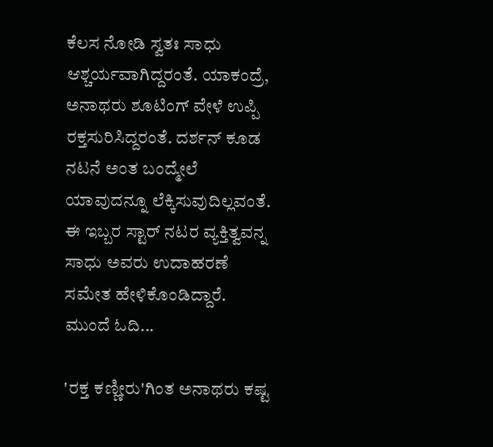ಕೆಲಸ ನೋಡಿ ಸ್ವತಃ ಸಾಧು ಆಶ್ಚರ್ಯವಾಗಿದ್ದರಂತೆ. ಯಾಕಂದ್ರೆ, ಅನಾಥರು ಶೂಟಿಂಗ್ ವೇಳೆ ಉಪ್ಪಿ ರಕ್ತಸುರಿಸಿದ್ದರಂತೆ. ದರ್ಶನ್ ಕೂಡ ನಟನೆ ಅಂತ ಬಂದ್ಮೇಲೆ ಯಾವುದನ್ನೂ ಲೆಕ್ಕಿಸುವುದಿಲ್ಲವಂತೆ. ಈ ಇಬ್ಬರ ಸ್ಟಾರ್ ನಟರ ವ್ಯಕ್ತಿತ್ವವನ್ನ ಸಾಧು ಅವರು ಉದಾಹರಣೆ ಸಮೇತ ಹೇಳಿಕೊಂಡಿದ್ದಾರೆ. ಮುಂದೆ ಓದಿ...

'ರಕ್ತ ಕಣ್ಣೀರು'ಗಿಂತ ಅನಾಥರು ಕಷ್ಟ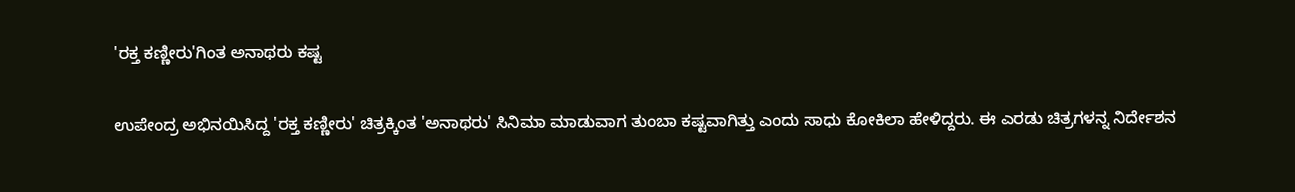'ರಕ್ತ ಕಣ್ಣೀರು'ಗಿಂತ ಅನಾಥರು ಕಷ್ಟ

ಉಪೇಂದ್ರ ಅಭಿನಯಿಸಿದ್ದ 'ರಕ್ತ ಕಣ್ಣೀರು' ಚಿತ್ರಕ್ಕಿಂತ 'ಅನಾಥರು' ಸಿನಿಮಾ ಮಾಡುವಾಗ ತುಂಬಾ ಕಷ್ಟವಾಗಿತ್ತು ಎಂದು ಸಾಧು ಕೋಕಿಲಾ ಹೇಳಿದ್ದರು. ಈ ಎರಡು ಚಿತ್ರಗಳನ್ನ ನಿರ್ದೇಶನ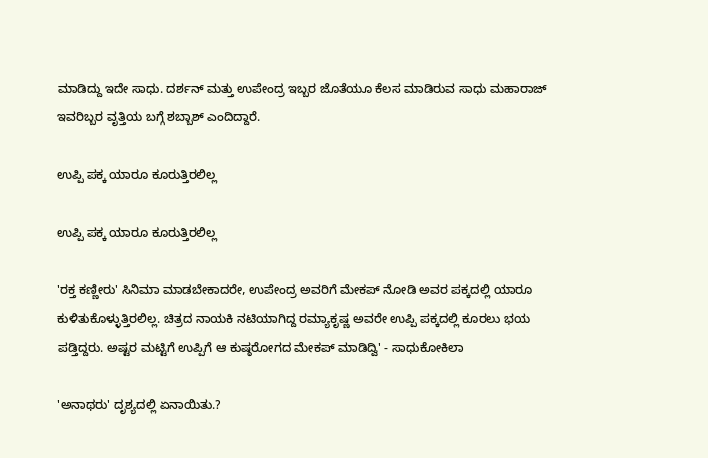ಮಾಡಿದ್ದು ಇದೇ ಸಾಧು. ದರ್ಶನ್ ಮತ್ತು ಉಪೇಂದ್ರ ಇಬ್ಬರ ಜೊತೆಯೂ ಕೆಲಸ ಮಾಡಿರುವ ಸಾಧು ಮಹಾರಾಜ್ ಇವರಿಬ್ಬರ ವೃತ್ತಿಯ ಬಗ್ಗೆ ಶಬ್ಬಾಶ್ ಎಂದಿದ್ದಾರೆ.

ಉಪ್ಪಿ ಪಕ್ಕ ಯಾರೂ ಕೂರುತ್ತಿರಲಿಲ್ಲ

ಉಪ್ಪಿ ಪಕ್ಕ ಯಾರೂ ಕೂರುತ್ತಿರಲಿಲ್ಲ

'ರಕ್ತ ಕಣ್ಣೀರು' ಸಿನಿಮಾ ಮಾಡಬೇಕಾದರೇ, ಉಪೇಂದ್ರ ಅವರಿಗೆ ಮೇಕಪ್ ನೋಡಿ ಅವರ ಪಕ್ಕದಲ್ಲಿ ಯಾರೂ ಕುಳಿತುಕೊಳ್ಳುತ್ತಿರಲಿಲ್ಲ. ಚಿತ್ರದ ನಾಯಕಿ ನಟಿಯಾಗಿದ್ದ ರಮ್ಯಾಕೃಷ್ಣ ಅವರೇ ಉಪ್ಪಿ ಪಕ್ಕದಲ್ಲಿ ಕೂರಲು ಭಯ ಪಡ್ತಿದ್ದರು. ಅಷ್ಟರ ಮಟ್ಟಿಗೆ ಉಪ್ಪಿಗೆ ಆ ಕುಷ್ಠರೋಗದ ಮೇಕಪ್ ಮಾಡಿದ್ವಿ' - ಸಾಧುಕೋಕಿಲಾ

'ಅನಾಥರು' ದೃಶ್ಯದಲ್ಲಿ ಏನಾಯಿತು.?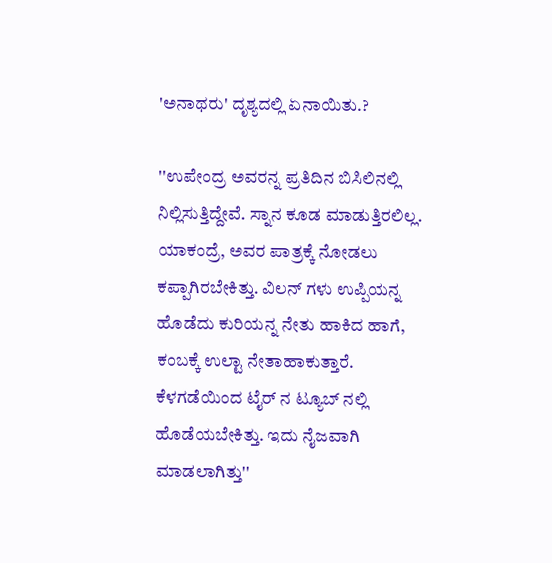'ಅನಾಥರು' ದೃಶ್ಯದಲ್ಲಿ ಏನಾಯಿತು.?

''ಉಪೇಂದ್ರ ಅವರನ್ನ ಪ್ರತಿದಿನ ಬಿಸಿಲಿನಲ್ಲಿ ನಿಲ್ಲಿಸುತ್ತಿದ್ದೇವೆ. ಸ್ನಾನ ಕೂಡ ಮಾಡುತ್ತಿರಲಿಲ್ಲ. ಯಾಕಂದ್ರೆ, ಅವರ ಪಾತ್ರಕ್ಕೆ ನೋಡಲು ಕಪ್ಪಾಗಿರಬೇಕಿತ್ತು. ವಿಲನ್ ಗಳು ಉಪ್ಪಿಯನ್ನ ಹೊಡೆದು ಕುರಿಯನ್ನ ನೇತು ಹಾಕಿದ ಹಾಗೆ, ಕಂಬಕ್ಕೆ ಉಲ್ಟಾ ನೇತಾಹಾಕುತ್ತಾರೆ. ಕೆಳಗಡೆಯಿಂದ ಟೈರ್ ನ ಟ್ಯೂಬ್ ನಲ್ಲಿ ಹೊಡೆಯಬೇಕಿತ್ತು. ಇದು ನೈಜವಾಗಿ ಮಾಡಲಾಗಿತ್ತು''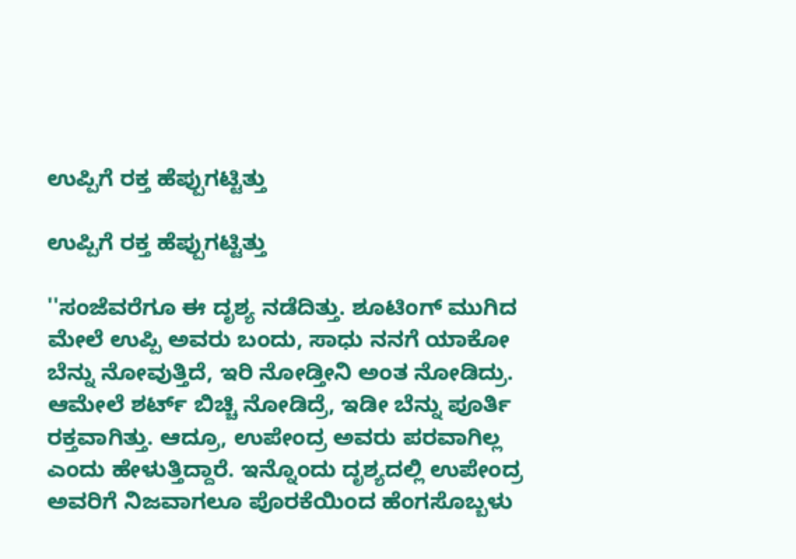ಉಪ್ಪಿಗೆ ರಕ್ತ ಹೆಪ್ಪುಗಟ್ಟಿತ್ತು

ಉಪ್ಪಿಗೆ ರಕ್ತ ಹೆಪ್ಪುಗಟ್ಟಿತ್ತು

''ಸಂಜೆವರೆಗೂ ಈ ದೃಶ್ಯ ನಡೆದಿತ್ತು. ಶೂಟಿಂಗ್ ಮುಗಿದ ಮೇಲೆ ಉಪ್ಪಿ ಅವರು ಬಂದು, ಸಾಧು ನನಗೆ ಯಾಕೋ ಬೆನ್ನು ನೋವುತ್ತಿದೆ, ಇರಿ ನೋಡ್ತೀನಿ ಅಂತ ನೋಡಿದ್ರು. ಆಮೇಲೆ ಶರ್ಟ್ ಬಿಚ್ಚಿ ನೋಡಿದ್ರೆ, ಇಡೀ ಬೆನ್ನು ಪೂರ್ತಿ ರಕ್ತವಾಗಿತ್ತು. ಆದ್ರೂ, ಉಪೇಂದ್ರ ಅವರು ಪರವಾಗಿಲ್ಲ ಎಂದು ಹೇಳುತ್ತಿದ್ದಾರೆ. ಇನ್ನೊಂದು ದೃಶ್ಯದಲ್ಲಿ ಉಪೇಂದ್ರ ಅವರಿಗೆ ನಿಜವಾಗಲೂ ಪೊರಕೆಯಿಂದ ಹೆಂಗಸೊಬ್ಬಳು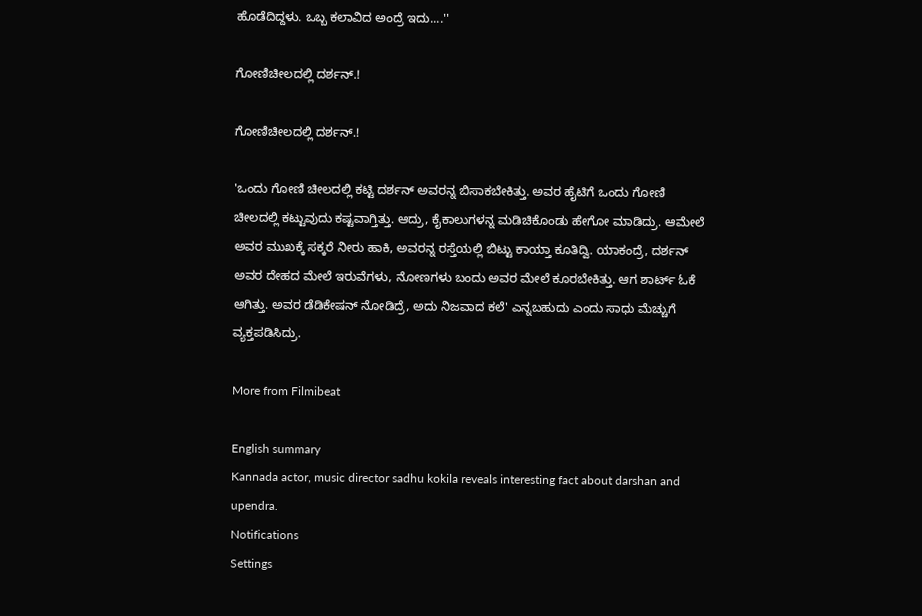ಹೊಡೆದಿದ್ದಳು. ಒಬ್ಬ ಕಲಾವಿದ ಅಂದ್ರೆ ಇದು....''

ಗೋಣಿಚೀಲದಲ್ಲಿ ದರ್ಶನ್.!

ಗೋಣಿಚೀಲದಲ್ಲಿ ದರ್ಶನ್.!

'ಒಂದು ಗೋಣಿ ಚೀಲದಲ್ಲಿ ಕಟ್ಟಿ ದರ್ಶನ್ ಅವರನ್ನ ಬಿಸಾಕಬೇಕಿತ್ತು. ಅವರ ಹೈಟಿಗೆ ಒಂದು ಗೋಣಿ ಚೀಲದಲ್ಲಿ ಕಟ್ಟುವುದು ಕಷ್ಟವಾಗ್ತಿತ್ತು. ಆದ್ರು, ಕೈಕಾಲುಗಳನ್ನ ಮಡಿಚಿಕೊಂಡು ಹೇಗೋ ಮಾಡಿದ್ರು. ಆಮೇಲೆ ಅವರ ಮುಖಕ್ಕೆ ಸಕ್ಕರೆ ನೀರು ಹಾಕಿ, ಅವರನ್ನ ರಸ್ತೆಯಲ್ಲಿ ಬಿಟ್ಟು ಕಾಯ್ತಾ ಕೂತಿದ್ವಿ. ಯಾಕಂದ್ರೆ, ದರ್ಶನ್ ಅವರ ದೇಹದ ಮೇಲೆ ಇರುವೆಗಳು, ನೋಣಗಳು ಬಂದು ಅವರ ಮೇಲೆ ಕೂರಬೇಕಿತ್ತು. ಆಗ ಶಾರ್ಟ್ ಓಕೆ ಆಗಿತ್ತು. ಅವರ ಡೆಡಿಕೇಷನ್ ನೋಡಿದ್ರೆ, ಅದು ನಿಜವಾದ ಕಲೆ' ಎನ್ನಬಹುದು ಎಂದು ಸಾಧು ಮೆಚ್ಚುಗೆ ವ್ಯಕ್ತಪಡಿಸಿದ್ರು.

More from Filmibeat

English summary
Kannada actor, music director sadhu kokila reveals interesting fact about darshan and upendra.
Notifications
Settings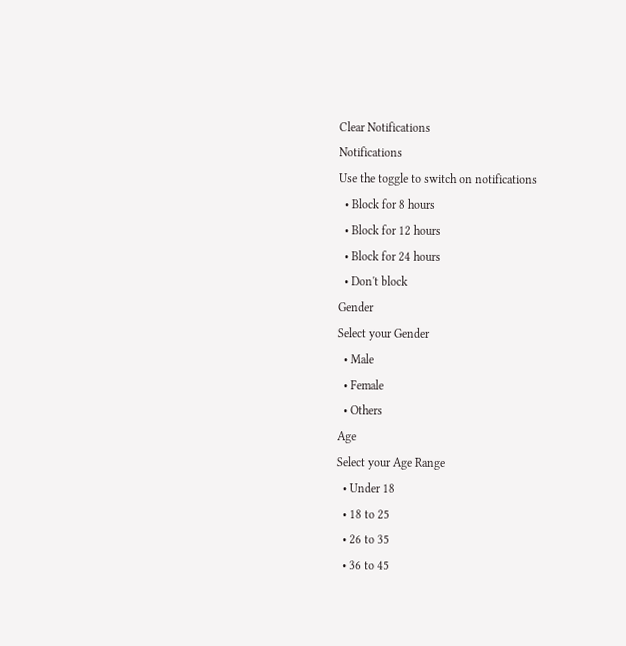Clear Notifications
Notifications
Use the toggle to switch on notifications
  • Block for 8 hours
  • Block for 12 hours
  • Block for 24 hours
  • Don't block
Gender
Select your Gender
  • Male
  • Female
  • Others
Age
Select your Age Range
  • Under 18
  • 18 to 25
  • 26 to 35
  • 36 to 45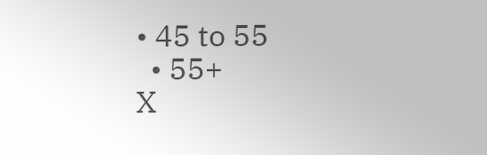• 45 to 55
  • 55+
X